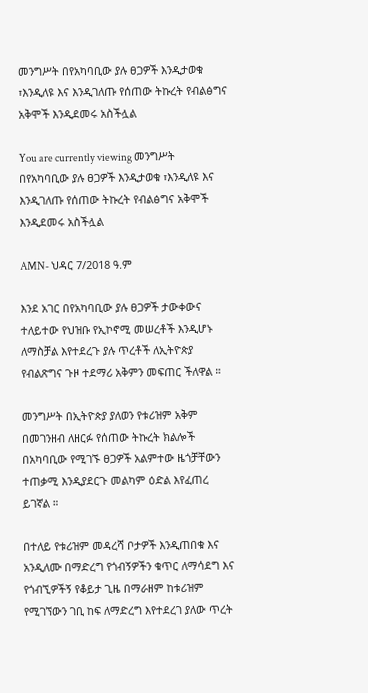መንግሥት በየአካባቢው ያሉ ፀጋዎች እንዲታወቁ ፣እንዲለዩ እና እንዲገለጡ የሰጠው ትኩረት የብልፅግና አቅሞች እንዲደመሩ አስችሏል

You are currently viewing መንግሥት በየአካባቢው ያሉ ፀጋዎች እንዲታወቁ ፣እንዲለዩ እና እንዲገለጡ የሰጠው ትኩረት የብልፅግና አቅሞች እንዲደመሩ አስችሏል

AMN- ህዳር 7/2018 ዓ.ም

እንደ አገር በየአካባቢው ያሉ ፀጋዎች ታውቀውና ተለይተው የህዝቡ የኢኮኖሚ መሠረቶች እንዲሆኑ ለማስቻል እየተደረጉ ያሉ ጥረቶች ለኢትዮጵያ የብልጽግና ጉዞ ተደማሪ አቅምን መፍጠር ችለዋል ።

መንግሥት በኢትዮጵያ ያለወን የቱሪዝም አቅም በመገንዘብ ለዘርፉ የሰጠው ትኩረት ክልሎች በአካባቢው የሚገኙ ፀጋዎች አልምተው ዜጎቻቸውን ተጠቃሚ እንዲያደርጉ መልካም ዕድል እየፈጠረ ይገኛል ።

በተለይ የቱሪዝም መዳረሻ ቦታዎች እንዲጠበቁ እና አንዲለሙ በማድረግ የጎብኝዎችን ቁጥር ለማሳደግ እና የጎብኚዎችኝ የቆይታ ጊዜ በማራዘም ከቱሪዝም የሚገኘውን ገቢ ከፍ ለማድረግ እየተደረገ ያለው ጥረት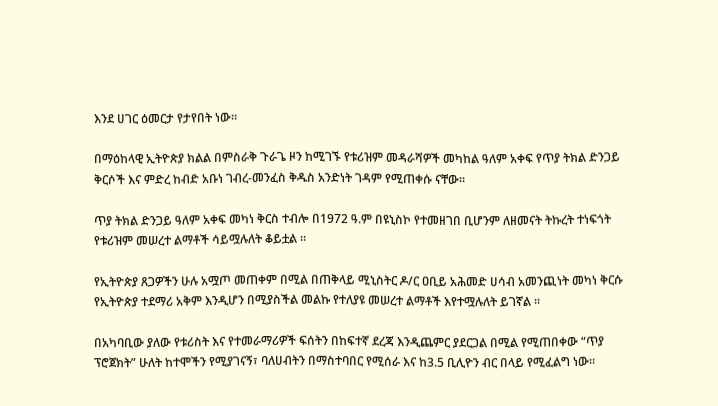እንደ ሀገር ዕመርታ የታየበት ነው፡፡

በማዕከላዊ ኢትዮጵያ ክልል በምስራቅ ጉራጌ ዞን ከሚገኙ የቱሪዝም መዳራሻዎች መካከል ዓለም አቀፍ የጥያ ትክል ድንጋይ ቅርሶች እና ምድረ ከብድ አቡነ ገብረ-መንፈስ ቅዱስ አንድነት ገዳም የሚጠቀሱ ናቸው።

ጥያ ትክል ድንጋይ ዓለም አቀፍ መካነ ቅርስ ተብሎ በ1972 ዓ.ም በዩኒስኮ የተመዘገበ ቢሆንም ለዘመናት ትኩረት ተነፍጎት የቱሪዝም መሠረተ ልማቶች ሳይሟሉለት ቆይቷል ።

የኢትዮጵያ ጸጋዎችን ሁሉ አሟጦ መጠቀም በሚል በጠቅላይ ሚኒስትር ዶ/ር ዐቢይ አሕመድ ሀሳብ አመንጪነት መካነ ቅርሱ የኢትዮጵያ ተደማሪ አቅም እንዲሆን በሚያስችል መልኩ የተለያዩ መሠረተ ልማቶች እየተሟሉለት ይገኛል ።

በአካባቢው ያለው የቱሪስት እና የተመራማሪዎች ፍሰትን በከፍተኛ ደረጃ እንዲጨምር ያደርጋል በሚል የሚጠበቀው “ጥያ ፕሮጀክት” ሁለት ከተሞችን የሚያገናኝ፣ ባለሀብትን በማስተባበር የሚሰራ እና ከ3.5 ቢሊዮን ብር በላይ የሚፈልግ ነው።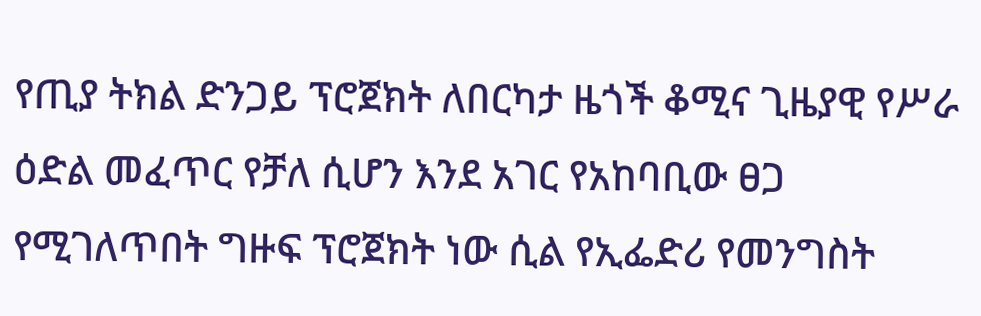የጢያ ትክል ድንጋይ ፕሮጀክት ለበርካታ ዜጎች ቆሚና ጊዜያዊ የሥራ ዕድል መፈጥር የቻለ ሲሆን እንደ አገር የአከባቢው ፀጋ የሚገለጥበት ግዙፍ ፕሮጀክት ነው ሲል የኢፌድሪ የመንግስት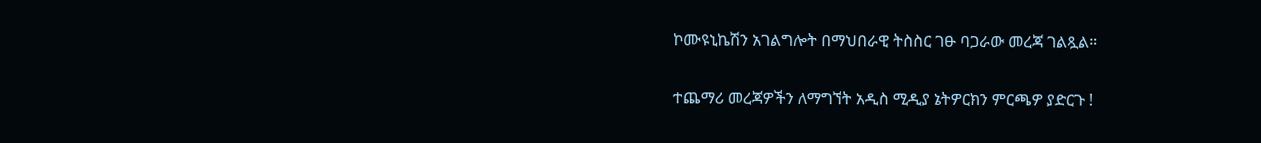ኮሙዩኒኬሽን አገልግሎት በማህበራዊ ትስስር ገፁ ባጋራው መረጃ ገልጿል።

ተጨማሪ መረጃዎችን ለማግኘት አዲስ ሚዲያ ኔትዎርክን ምርጫዎ ያድርጉ !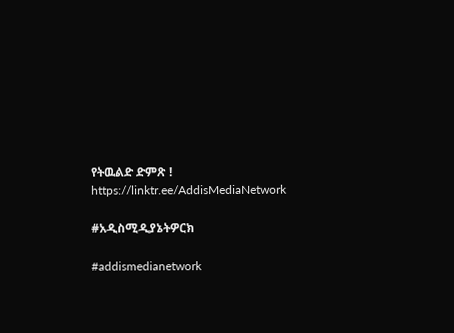የትዉልድ ድምጽ ! https://linktr.ee/AddisMediaNetwork

#አዲስሚዲያኔትዎርክ

#addismedianetwork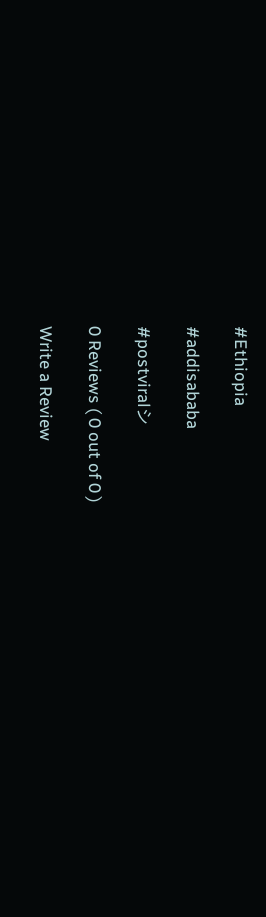#Ethiopia

#addisababa

#postviralシ

0 Reviews ( 0 out of 0 )

Write a Review